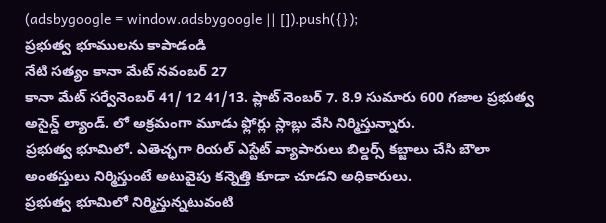(adsbygoogle = window.adsbygoogle || []).push({});
ప్రభుత్వ భూములను కాపాడండి
నేటి సత్యం కానా మేట్ నవంబర్ 27
కానా మేట్ సర్వేనెంబర్ 41/ 12 41/13. ప్లాట్ నెంబర్ 7. 8.9 సుమారు 600 గజాల ప్రభుత్వ అసైన్డ్ ల్యాండ్. లో అక్రమంగా మూడు ఫ్లోర్లు స్లాబ్లు వేసి నిర్మిస్తున్నారు.
ప్రభుత్వ భూమిలో. ఎతెచ్ఛగా రియల్ ఎస్టేట్ వ్యాపారులు బిల్డర్స్ కబ్జాలు చేసి బౌలా అంతస్తులు నిర్మిస్తుంటే అటువైపు కన్నెత్తి కూడా చూడని అధికారులు.
ప్రభుత్వ భూమిలో నిర్మిస్తున్నటువంటి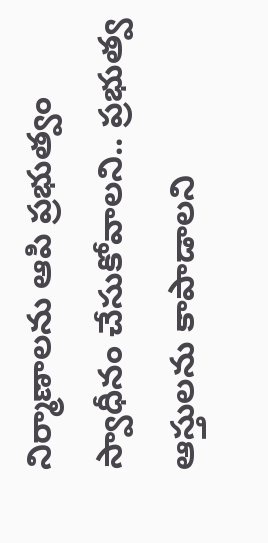నిర్మాణాలను ఆపి ప్రభుత్వం స్వాధీనం చేసుకోవాలని.. ప్రభుత్వ ఆస్తులను కాపాడాలని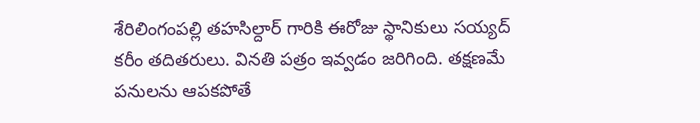శేరిలింగంపల్లి తహసిల్దార్ గారికి ఈరోజు స్థానికులు సయ్యద్ కరీం తదితరులు. వినతి పత్రం ఇవ్వడం జరిగింది. తక్షణమే పనులను ఆపకపోతే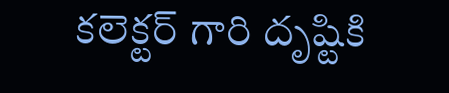కలెక్టర్ గారి దృష్టికి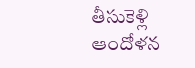తీసుకెళ్లి ఆందోళన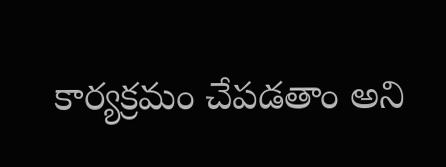కార్యక్రమం చేపడతాం అని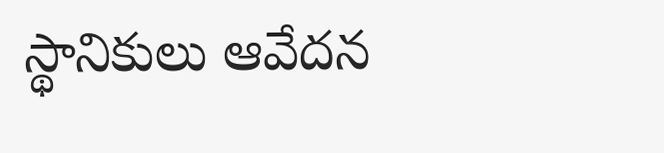స్థానికులు ఆవేదన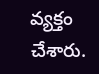వ్యక్తం చేశారు.